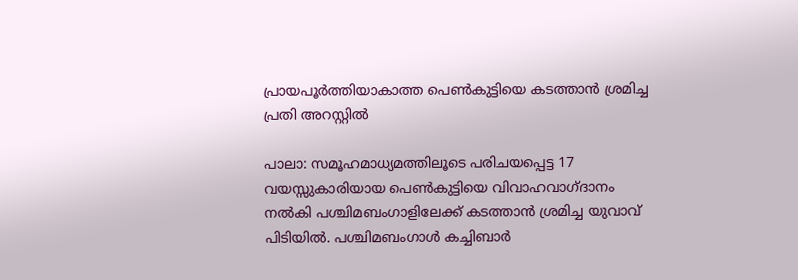പ്രായപൂർത്തിയാകാത്ത പെണ്‍കുട്ടിയെ കടത്താന്‍ ശ്രമിച്ച പ്രതി അറസ്റ്റില്‍

പാലാ: സമൂഹമാധ്യമത്തിലൂടെ പരിചയപ്പെട്ട 17 വയസ്സുകാരിയായ പെണ്‍കുട്ടിയെ വിവാഹവാഗ്ദാനം നല്‍കി പശ്ചിമബംഗാളിലേക്ക് കടത്താൻ ശ്രമിച്ച യുവാവ് പിടിയില്‍. പശ്ചിമബംഗാള്‍ കച്ചിബാര്‍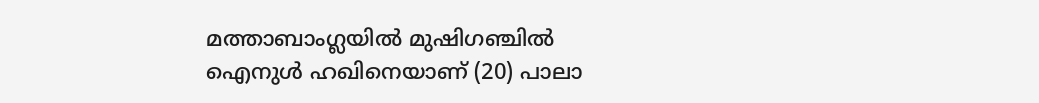മത്താബാംഗ്ലയില്‍ മുഷിഗഞ്ചില്‍ ഐനുള്‍ ഹഖിനെയാണ് (20) പാലാ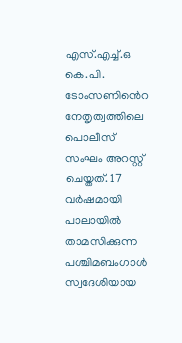എസ്.എച്ച്.ഒ കെ.പി. ടോംസണി‍ൻെറ നേതൃത്വത്തിലെ പൊലീസ് സംഘം അറസ്റ്റ് ചെയ്തത്. 17 വര്‍ഷമായി പാലായില്‍ താമസിക്കുന്ന പശ്ചിമബംഗാള്‍ സ്വദേശിയായ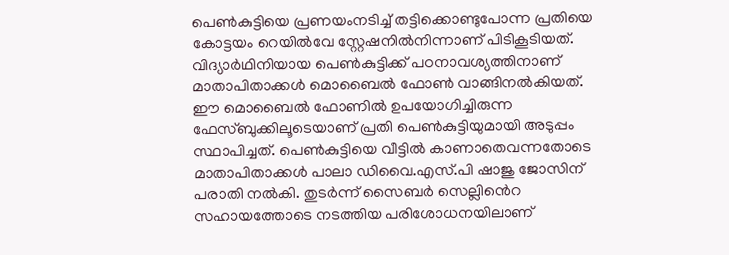പെണ്‍കുട്ടിയെ പ്രണയംനടിച്ച് തട്ടിക്കൊണ്ടുപോന്ന പ്രതിയെ കോട്ടയം റെയില്‍വേ സ്റ്റേഷനില്‍നിന്നാണ് പിടികൂടിയത്. വിദ്യാര്‍ഥിനിയായ പെണ്‍കുട്ടിക്ക് പഠനാവശ്യത്തിനാണ് മാതാപിതാക്കള്‍ മൊബൈല്‍ ഫോണ്‍ വാങ്ങിനല്‍കിയത്. ഈ മൊബൈല്‍ ഫോണില്‍ ഉപയോഗിച്ചിരുന്ന ഫേസ്ബുക്കിലൂടെയാണ് പ്രതി പെണ്‍കുട്ടിയുമായി അടുപ്പം സ്ഥാപിച്ചത്. പെണ്‍കുട്ടിയെ വീട്ടില്‍ കാണാതെവന്നതോടെ മാതാപിതാക്കള്‍ പാലാ ഡിവൈ.എസ്.പി ഷാജു ജോസിന് പരാതി നല്‍കി. തുടര്‍ന്ന് സൈബര്‍ സെല്ലി‍ൻെറ സഹായത്തോടെ നടത്തിയ പരിശോധനയിലാണ്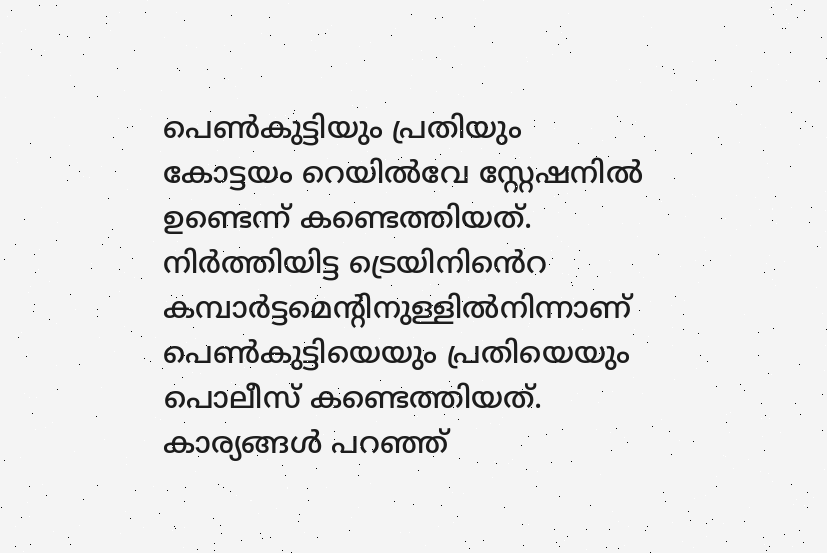പെണ്‍കുട്ടിയും പ്രതിയും കോട്ടയം റെയില്‍വേ സ്റ്റേഷനില്‍ ഉണ്ടെന്ന് കണ്ടെത്തിയത്. നിര്‍ത്തിയിട്ട ട്രെയിനി‍ൻെറ കമ്പാര്‍ട്ടമെന്‍റിനുള്ളില്‍നിന്നാണ് പെണ്‍കുട്ടിയെയും പ്രതിയെയും പൊലീസ് കണ്ടെത്തിയത്. കാര്യങ്ങള്‍ പറഞ്ഞ്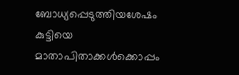ബോധ്യപ്പെടുത്തിയശേഷം കുട്ടിയെ മാതാപിതാക്കള്‍ക്കൊപ്പം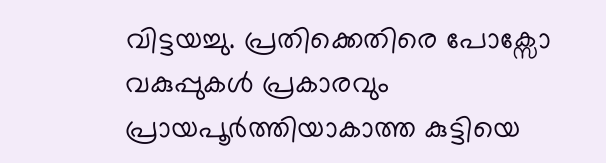വിട്ടയച്ചു. പ്രതിക്കെതിരെ പോക്സോ വകുപ്പുകള്‍ പ്രകാരവും പ്രായപൂര്‍ത്തിയാകാത്ത കുട്ടിയെ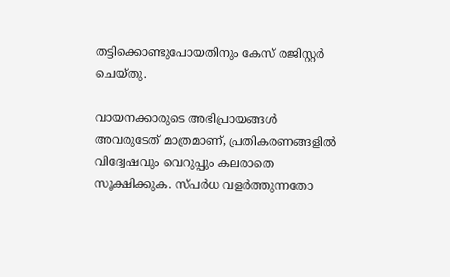തട്ടിക്കൊണ്ടുപോയതിനും കേസ് രജിസ്റ്റര്‍ ചെയ്തു.

വായനക്കാരുടെ അഭിപ്രായങ്ങള്‍ അവരുടേത് മാത്രമാണ്, പ്രതികരണങ്ങളിൽ വിദ്വേഷവും വെറുപ്പും കലരാതെ സൂക്ഷിക്കുക. സ്പർധ വളർത്തുന്നതോ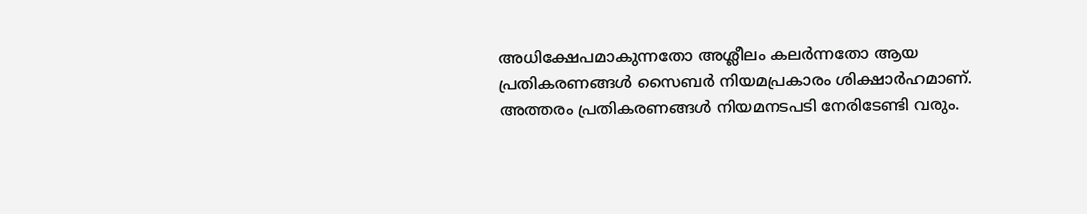അധിക്ഷേപമാകുന്നതോ അശ്ലീലം കലർന്നതോ ആയ പ്രതികരണങ്ങൾ സൈബർ നിയമപ്രകാരം ശിക്ഷാർഹമാണ്. അത്തരം പ്രതികരണങ്ങൾ നിയമനടപടി നേരിടേണ്ടി വരും.